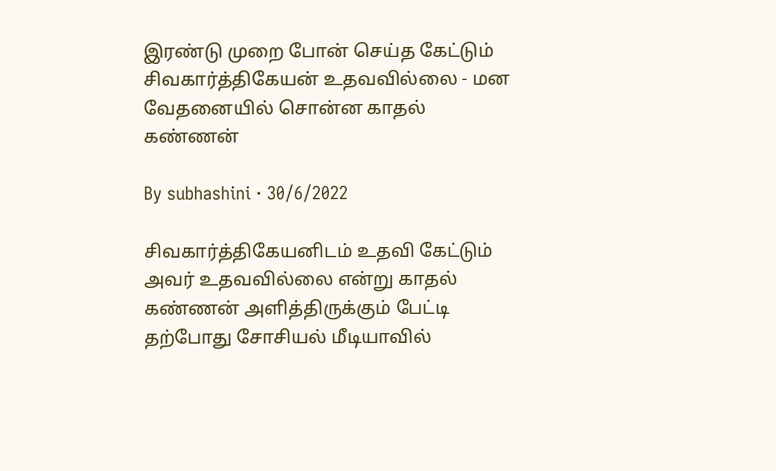இரண்டு முறை போன் செய்த கேட்டும் சிவகார்த்திகேயன் உதவவில்லை - மன வேதனையில் சொன்ன காதல் கண்ணன்

By subhashini · 30/6/2022

சிவகார்த்திகேயனிடம் உதவி கேட்டும் அவர் உதவவில்லை என்று காதல் கண்ணன் அளித்திருக்கும் பேட்டி தற்போது சோசியல் மீடியாவில்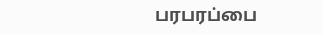பரபரப்பை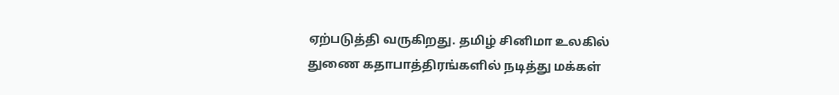ஏற்படுத்தி வருகிறது. தமிழ் சினிமா உலகில் துணை கதாபாத்திரங்களில் நடித்து மக்கள்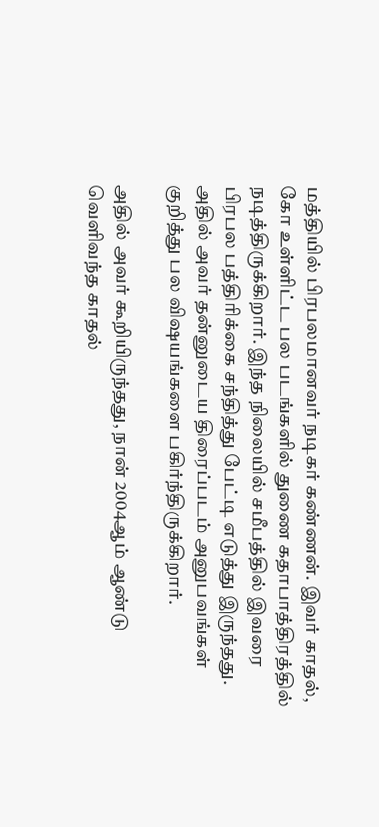மத்தியில் பிரபலமானவர் நடிகர் கண்ணன். இவர் காதல், கோ உள்ளிட்ட பல படங்களில் துணை கதாபாத்திரத்தில் நடித்திருக்கிறார். இந்த நிலையில் சமீபத்தில் இவரை பிரபல பத்திரிக்கை சந்தித்து பேட்டி எடுத்து இருந்தது. அதில் அவர் தன்னுடைய திரைப்படம் அனுபவங்கள் குறித்து பல விஷயங்களை பகிர்ந்திருக்கிறார்.

அதில் அவர் கூறியிருந்தது, நான் 2004ஆம் ஆண்டு வெளிவந்த காதல்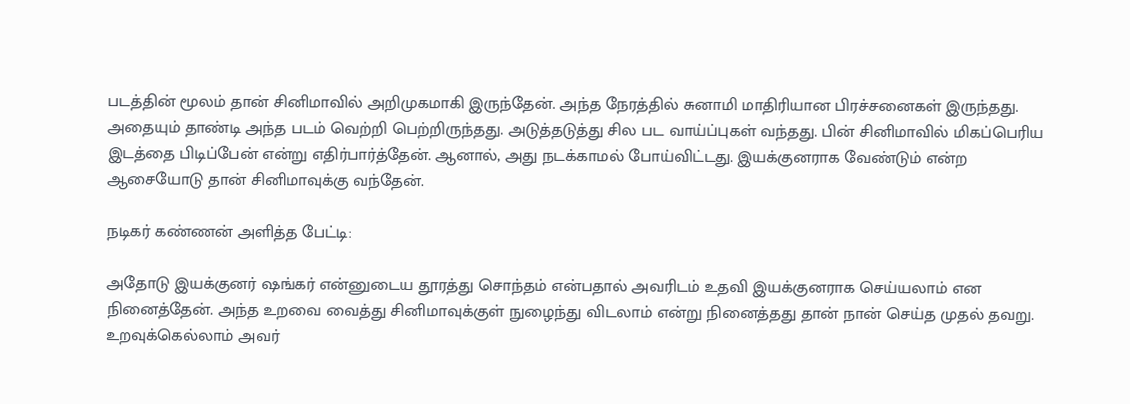படத்தின் மூலம் தான் சினிமாவில் அறிமுகமாகி இருந்தேன். அந்த நேரத்தில் சுனாமி மாதிரியான பிரச்சனைகள் இருந்தது. அதையும் தாண்டி அந்த படம் வெற்றி பெற்றிருந்தது. அடுத்தடுத்து சில பட வாய்ப்புகள் வந்தது. பின் சினிமாவில் மிகப்பெரிய இடத்தை பிடிப்பேன் என்று எதிர்பார்த்தேன். ஆனால், அது நடக்காமல் போய்விட்டது. இயக்குனராக வேண்டும் என்ற ஆசையோடு தான் சினிமாவுக்கு வந்தேன்.

நடிகர் கண்ணன் அளித்த பேட்டி:

அதோடு இயக்குனர் ஷங்கர் என்னுடைய தூரத்து சொந்தம் என்பதால் அவரிடம் உதவி இயக்குனராக செய்யலாம் என நினைத்தேன். அந்த உறவை வைத்து சினிமாவுக்குள் நுழைந்து விடலாம் என்று நினைத்தது தான் நான் செய்த முதல் தவறு. உறவுக்கெல்லாம் அவர்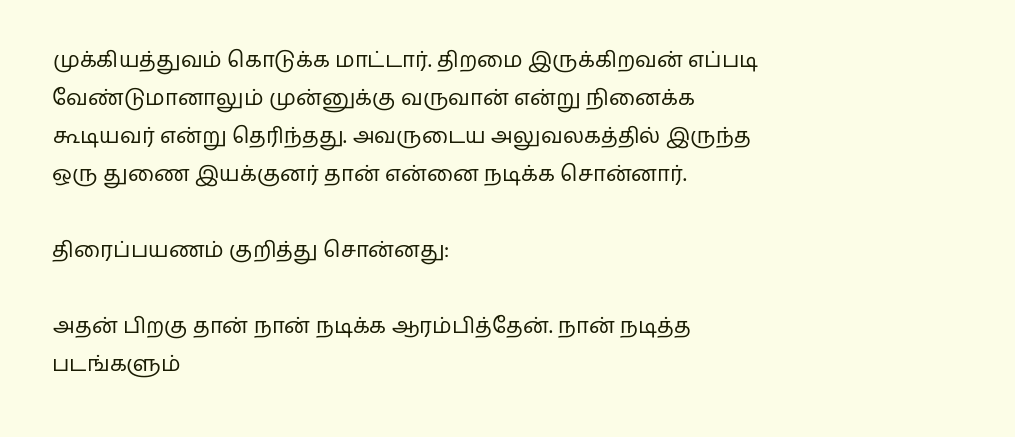முக்கியத்துவம் கொடுக்க மாட்டார். திறமை இருக்கிறவன் எப்படி வேண்டுமானாலும் முன்னுக்கு வருவான் என்று நினைக்க கூடியவர் என்று தெரிந்தது. அவருடைய அலுவலகத்தில் இருந்த ஒரு துணை இயக்குனர் தான் என்னை நடிக்க சொன்னார்.

திரைப்பயணம் குறித்து சொன்னது:

அதன் பிறகு தான் நான் நடிக்க ஆரம்பித்தேன். நான் நடித்த படங்களும்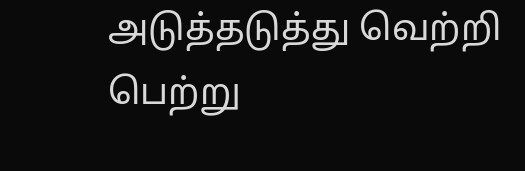அடுத்தடுத்து வெற்றி பெற்று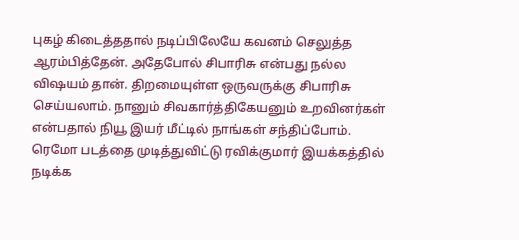புகழ் கிடைத்ததால் நடிப்பிலேயே கவனம் செலுத்த ஆரம்பித்தேன். அதேபோல் சிபாரிசு என்பது நல்ல விஷயம் தான். திறமையுள்ள ஒருவருக்கு சிபாரிசு செய்யலாம். நானும் சிவகார்த்திகேயனும் உறவினர்கள் என்பதால் நியூ இயர் மீட்டில் நாங்கள் சந்திப்போம். ரெமோ படத்தை முடித்துவிட்டு ரவிக்குமார் இயக்கத்தில் நடிக்க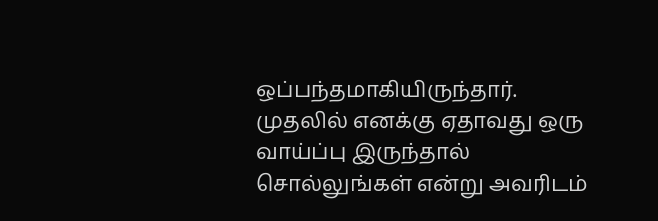ஒப்பந்தமாகியிருந்தார். முதலில் எனக்கு ஏதாவது ஒரு வாய்ப்பு இருந்தால் சொல்லுங்கள் என்று அவரிடம்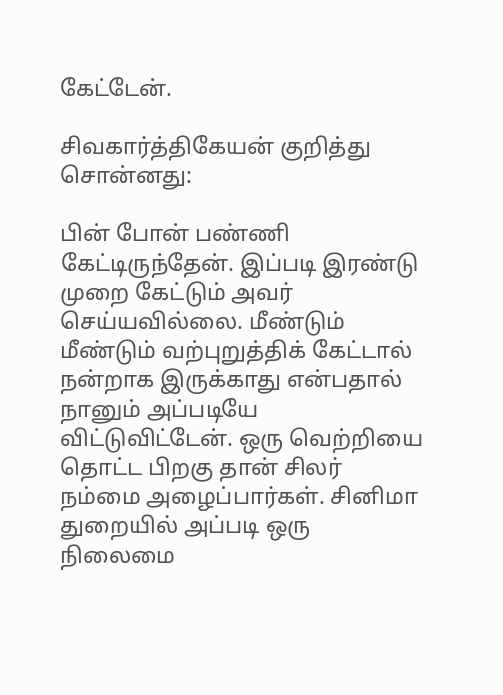கேட்டேன்.

சிவகார்த்திகேயன் குறித்து சொன்னது:

பின் போன் பண்ணி கேட்டிருந்தேன். இப்படி இரண்டு முறை கேட்டும் அவர் செய்யவில்லை. மீண்டும் மீண்டும் வற்புறுத்திக் கேட்டால் நன்றாக இருக்காது என்பதால் நானும் அப்படியே விட்டுவிட்டேன். ஒரு வெற்றியை தொட்ட பிறகு தான் சிலர் நம்மை அழைப்பார்கள். சினிமா துறையில் அப்படி ஒரு நிலைமை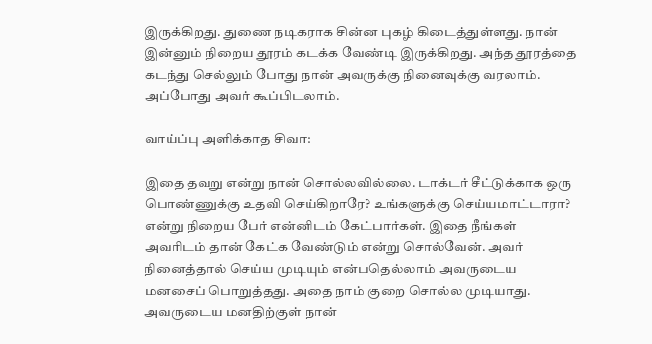இருக்கிறது. துணை நடிகராக சின்ன புகழ் கிடைத்துள்ளது. நான் இன்னும் நிறைய தூரம் கடக்க வேண்டி இருக்கிறது. அந்த தூரத்தை கடந்து செல்லும் போது நான் அவருக்கு நினைவுக்கு வரலாம். அப்போது அவர் கூப்பிடலாம்.

வாய்ப்பு அளிக்காத சிவா:

இதை தவறு என்று நான் சொல்லவில்லை. டாக்டர் சீட்டுக்காக ஒரு பொண்ணுக்கு உதவி செய்கிறாரே? உங்களுக்கு செய்யமாட்டாரா? என்று நிறைய பேர் என்னிடம் கேட்பார்கள். இதை நீங்கள் அவரிடம் தான் கேட்க வேண்டும் என்று சொல்வேன். அவர் நினைத்தால் செய்ய முடியும் என்பதெல்லாம் அவருடைய மனசைப் பொறுத்தது. அதை நாம் குறை சொல்ல முடியாது. அவருடைய மனதிற்குள் நான்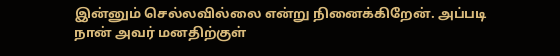இன்னும் செல்லவில்லை என்று நினைக்கிறேன். அப்படி நான் அவர் மனதிற்குள்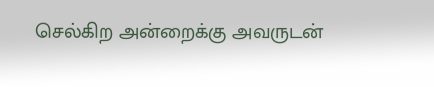செல்கிற அன்றைக்கு அவருடன்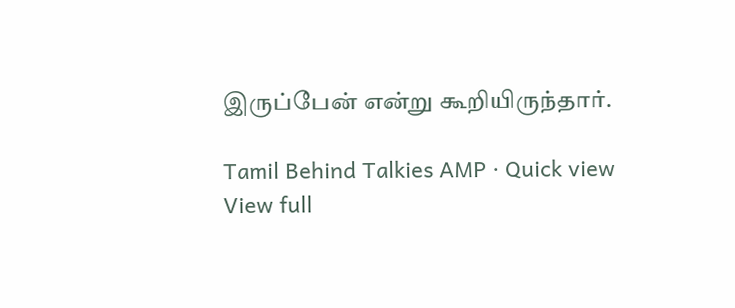இருப்பேன் என்று கூறியிருந்தார்.

Tamil Behind Talkies AMP · Quick view
View full